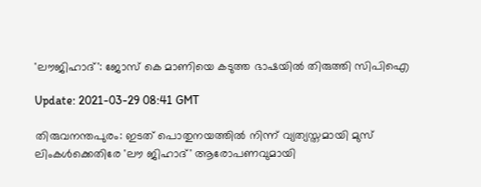'ലൗജിഹാദ്': ജോസ് കെ മാണിയെ കടുത്ത ഭാഷയില്‍ തിരുത്തി സിപിഐ

Update: 2021-03-29 08:41 GMT

തിരുവനന്തപുരം: ഇടത് പൊതുനയത്തില്‍ നിന്ന് വ്യത്യസ്തമായി മുസ് ലിംകള്‍ക്കെതിരേ 'ലൗ ജിഹാദ്' ആരോപണവുമായി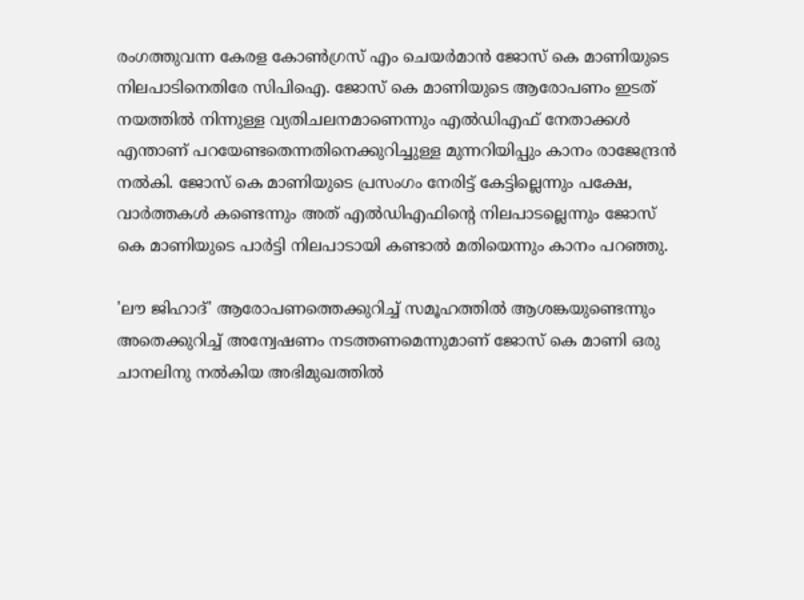രംഗത്തുവന്ന കേരള കോണ്‍ഗ്രസ് എം ചെയര്‍മാന്‍ ജോസ് കെ മാണിയുടെ നിലപാടിനെതിരേ സിപിഐ. ജോസ് കെ മാണിയുടെ ആരോപണം ഇടത് നയത്തില്‍ നിന്നുള്ള വ്യതിചലനമാണെന്നും എല്‍ഡിഎഫ് നേതാക്കള്‍ എന്താണ് പറയേണ്ടതെന്നതിനെക്കുറിച്ചുള്ള മുന്നറിയിപ്പും കാനം രാജേന്ദ്രന്‍ നല്‍കി. ജോസ് കെ മാണിയുടെ പ്രസംഗം നേരിട്ട് കേട്ടില്ലെന്നും പക്ഷേ, വാര്‍ത്തകള്‍ കണ്ടെന്നും അത് എല്‍ഡിഎഫിന്റെ നിലപാടല്ലെന്നും ജോസ് കെ മാണിയുടെ പാര്‍ട്ടി നിലപാടായി കണ്ടാല്‍ മതിയെന്നും കാനം പറഞ്ഞു.

'ലൗ ജിഹാദ്' ആരോപണത്തെക്കുറിച്ച് സമൂഹത്തില്‍ ആശങ്കയുണ്ടെന്നും അതെക്കുറിച്ച് അന്വേഷണം നടത്തണമെന്നുമാണ് ജോസ് കെ മാണി ഒരു ചാനലിനു നല്‍കിയ അഭിമുഖത്തില്‍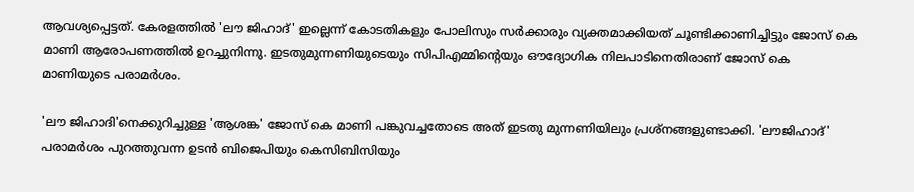ആവശ്യപ്പെട്ടത്. കേരളത്തില്‍ 'ലൗ ജിഹാദ്' ഇല്ലെന്ന് കോടതികളും പോലിസും സര്‍ക്കാരും വ്യക്തമാക്കിയത് ചൂണ്ടിക്കാണിച്ചിട്ടും ജോസ് കെ മാണി ആരോപണത്തില്‍ ഉറച്ചുനിന്നു. ഇടതുമുന്നണിയുടെയും സിപിഎമ്മിന്റെയും ഔദ്യോഗിക നിലപാടിനെതിരാണ് ജോസ് കെ മാണിയുടെ പരാമര്‍ശം.

'ലൗ ജിഹാദി'നെക്കുറിച്ചുള്ള 'ആശങ്ക' ജോസ് കെ മാണി പങ്കുവച്ചതോടെ അത് ഇടതു മുന്നണിയിലും പ്രശ്‌നങ്ങളുണ്ടാക്കി. 'ലൗജിഹാദ്' പരാമര്‍ശം പുറത്തുവന്ന ഉടന്‍ ബിജെപിയും കെസിബിസിയും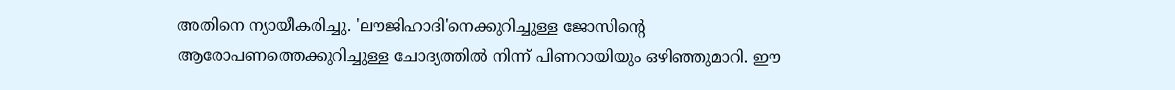അതിനെ ന്യായീകരിച്ചു. 'ലൗജിഹാദി'നെക്കുറിച്ചുള്ള ജോസിന്റെ ആരോപണത്തെക്കുറിച്ചുള്ള ചോദ്യത്തില്‍ നിന്ന് പിണറായിയും ഒഴിഞ്ഞുമാറി. ഈ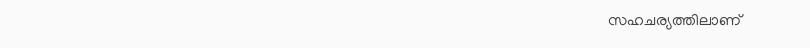സഹചര്യത്തിലാണ്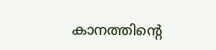കാനത്തിന്റെ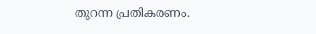തുറന്ന പ്രതികരണം.